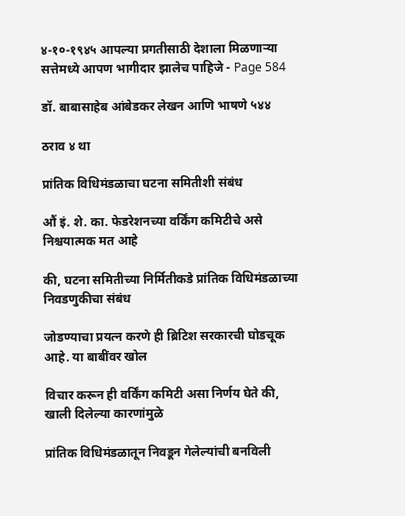४-१०-१९४५ आपल्या प्रगतीसाठी देशाला मिळणाऱ्या सत्तेमध्ये आपण भागीदार झालेच पाहिजे - Page 584

डॉ. बाबासाहेब आंबेडकर लेखन आणि भाषणे ५४४

ठराव ४ था

प्रांतिक विधिमंडळाचा घटना समितीशी संबंध

औं इं. शे. का. फेडरेशनच्या वर्किंग कमिटीचे असे निश्चयात्मक मत आहे

की, घटना समितीच्या निर्मितीकडे प्रांतिक विधिमंडळाच्या निवडणुकीचा संबंध

जोडण्याचा प्रयत्न करणे ही ब्रिटिश सरकारची घोडचूक आहे. या बाबींवर खोल

विचार करून ही वर्किंग कमिटी असा निर्णय घेते की, खाली दिलेल्या कारणांमुळे

प्रांतिक विधिमंडळातून निवडून गेलेल्यांची बनविली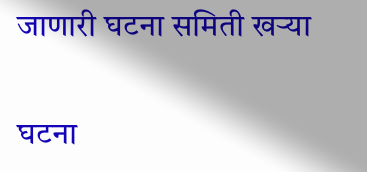जाणारी घटना समिती खऱ्या

घटना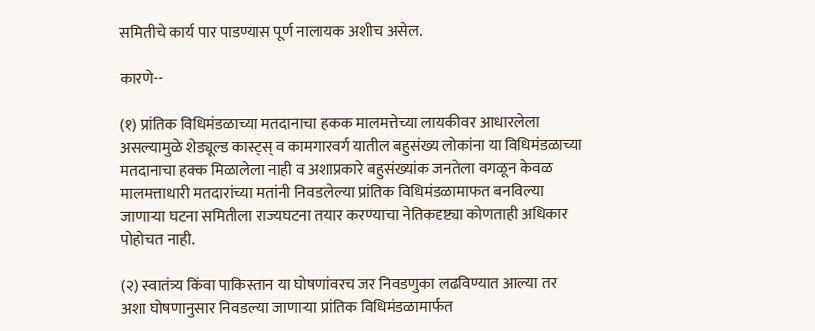समितीचे कार्य पार पाडण्यास पूर्ण नालायक अशीच असेल.

कारणे--

(१) प्रांतिक विधिमंडळाच्या मतदानाचा हकक मालमत्तेच्या लायकीवर आधारलेला असल्यामुळे शेड्यूल्ड कास्ट्स्‌ व कामगारवर्ग यातील बहुसंख्य लोकांना या विधिमंडळाच्या मतदानाचा हक्क मिळालेला नाही व अशाप्रकारे बहुसंख्यांक जनतेला वगळून केवळ मालमत्ताधारी मतदारांच्या मतांनी निवडलेल्या प्रांतिक विधिमंडळामाफत बनविल्या जाणाऱ्या घटना समितीला राज्यघटना तयार करण्याचा नेतिकदृष्ट्या कोणताही अधिकार पोहोचत नाही.

(२) स्वातंत्र्य किंवा पाकिस्तान या घोषणांवरच जर निवडणुका लढविण्यात आल्या तर अशा घोषणानुसार निवडल्या जाणाऱ्या प्रांतिक विधिमंडळामार्फत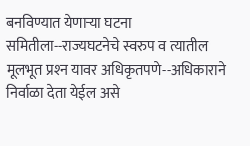बनविण्यात येणाऱ्या घटना समितीला--राज्यघटनेचे स्वरुप व त्यातील मूलभूत प्रश्‍न यावर अधिकृतपणे--अधिकाराने निर्वाळा देता येईल असे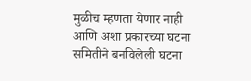मुळीच म्हणता येणार नाही आणि अशा प्रकारच्या घटना समितीने बनविलेली घटना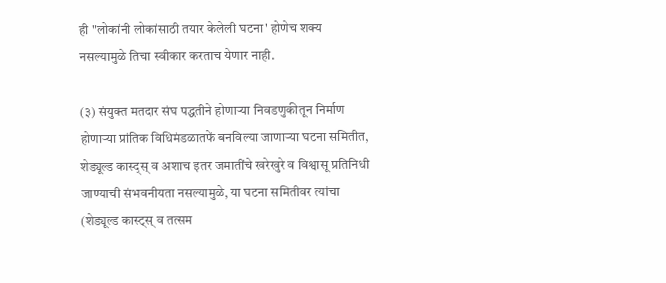ही "लोकांनी लोकांसाठी तयार केलेली घटना' होणेच शक्य नसल्यामुळे तिचा स्वीकार करताच येणार नाही.

(३) संयुक्त मतदार संघ पद्धतीने होणाऱ्या निवडणुकीतून निर्माण होणाऱ्या प्रांतिक विधिमंडळातफें बनविल्या जाणाऱ्या घटना समितीत, शेड्यूल्ड कास्द्स्‌ व अशाच इतर जमातींचे खरेखुरे व विश्वासू प्रतिनिधी जाण्याची संभवनीयता नसल्यामुळे, या घटना समितीवर त्यांचा (शेड्यूल्ड कास्ट्स्‌ व तत्सम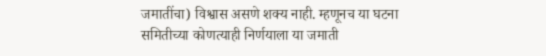जमातींचा) विश्वास असणे शक्‍य नाही. म्हणूनच या घटना समितीच्या कोणत्याही निर्णयाला या जमाती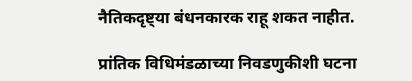नैतिकदृष्ट्या बंधनकारक राहू शकत नाहीत.

प्रांतिक विधिमंडळाच्या निवडणुकीशी घटना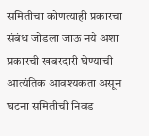समितीचा कोणत्याही प्रकारचा संबंध जोडला जाऊ नये अशा प्रकारची खबरदारी घेण्याची आत्यंतिक आवश्यकता असून घटना समितीची निवड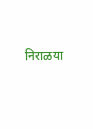निराळया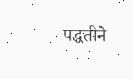पद्धतीने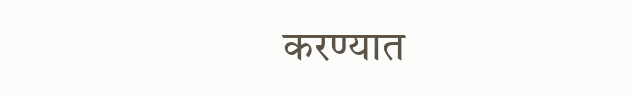करण्यात